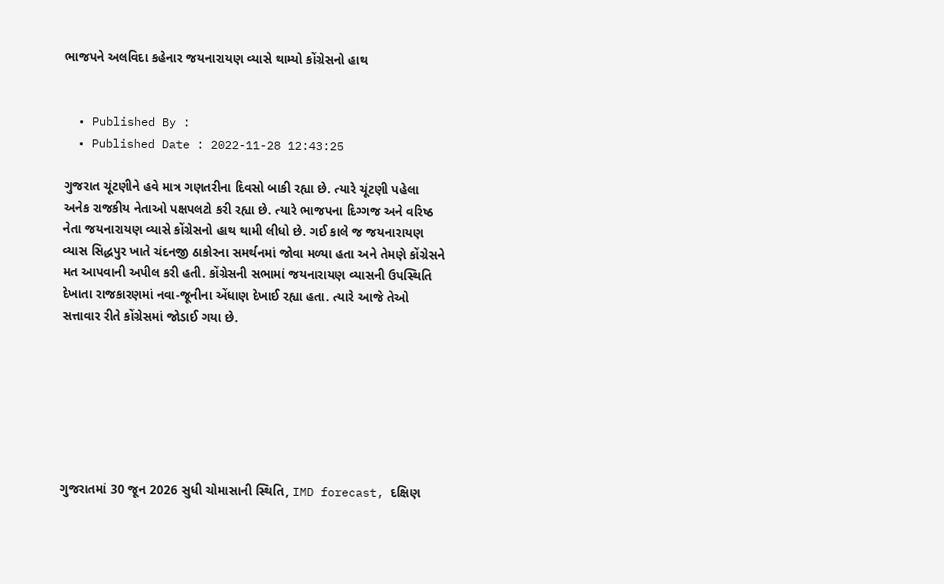ભાજપને અલવિદા કહેનાર જયનારાયણ વ્યાસે થામ્યો કોંગ્રેસનો હાથ


  • Published By :
  • Published Date : 2022-11-28 12:43:25

ગુજરાત ચૂંટણીને હવે માત્ર ગણતરીના દિવસો બાકી રહ્યા છે. ત્યારે ચૂંટણી પહેલા અનેક રાજકીય નેતાઓ પક્ષપલટો કરી રહ્યા છે. ત્યારે ભાજપના દિગ્ગજ અને વરિષ્ઠ નેતા જયનારાયણ વ્યાસે કોંગ્રેસનો હાથ થામી લીધો છે. ગઈ કાલે જ જયનારાયણ વ્યાસ સિદ્ધપુર ખાતે ચંદનજી ઠાકોરના સમર્થનમાં જોવા મળ્યા હતા અને તેમણે કોંગ્રેસને મત આપવાની અપીલ કરી હતી. કોંગ્રેસની સભામાં જયનારાયણ વ્યાસની ઉપસ્થિતિ દેખાતા રાજકારણમાં નવા-જૂનીના એંધાણ દેખાઈ રહ્યા હતા. ત્યારે આજે તેઓ સત્તાવાર રીતે કોંગ્રેસમાં જોડાઈ ગયા છે.







ગુજરાતમાં 30 જૂન 2026 સુધી ચોમાસાની સ્થિતિ, IMD forecast, દક્ષિણ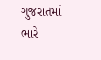ગુજરાતમાં ભારે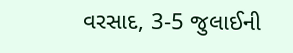વરસાદ, 3-5 જુલાઈની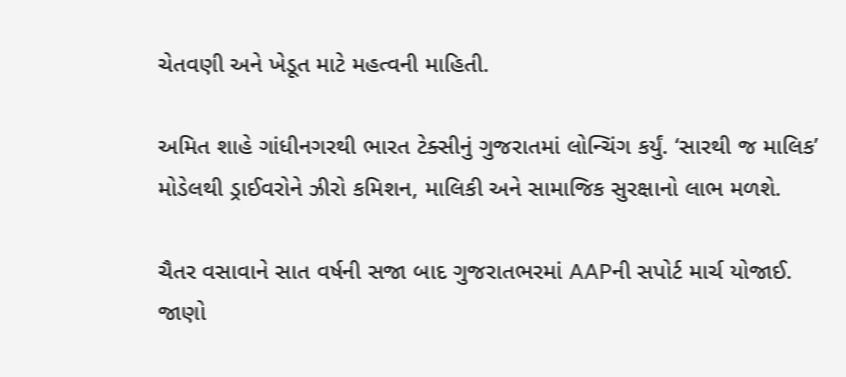ચેતવણી અને ખેડૂત માટે મહત્વની માહિતી.

અમિત શાહે ગાંધીનગરથી ભારત ટેક્સીનું ગુજરાતમાં લોન્ચિંગ કર્યું. ‘સારથી જ માલિક’ મોડેલથી ડ્રાઈવરોને ઝીરો કમિશન, માલિકી અને સામાજિક સુરક્ષાનો લાભ મળશે.

ચૈતર વસાવાને સાત વર્ષની સજા બાદ ગુજરાતભરમાં AAPની સપોર્ટ માર્ચ યોજાઈ. જાણો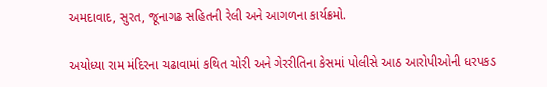અમદાવાદ, સુરત, જૂનાગઢ સહિતની રેલી અને આગળના કાર્યક્રમો.

અયોધ્યા રામ મંદિરના ચઢાવામાં કથિત ચોરી અને ગેરરીતિના કેસમાં પોલીસે આઠ આરોપીઓની ધરપકડ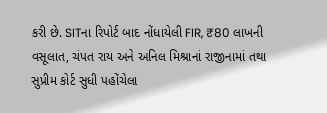કરી છે. SITના રિપોર્ટ બાદ નોંધાયેલી FIR, ₹80 લાખની વસૂલાત, ચંપત રાય અને અનિલ મિશ્રાનાં રાજીનામાં તથા સુપ્રીમ કોર્ટ સુધી પહોંચેલા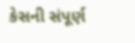કેસની સંપૂર્ણ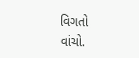વિગતો વાંચો.